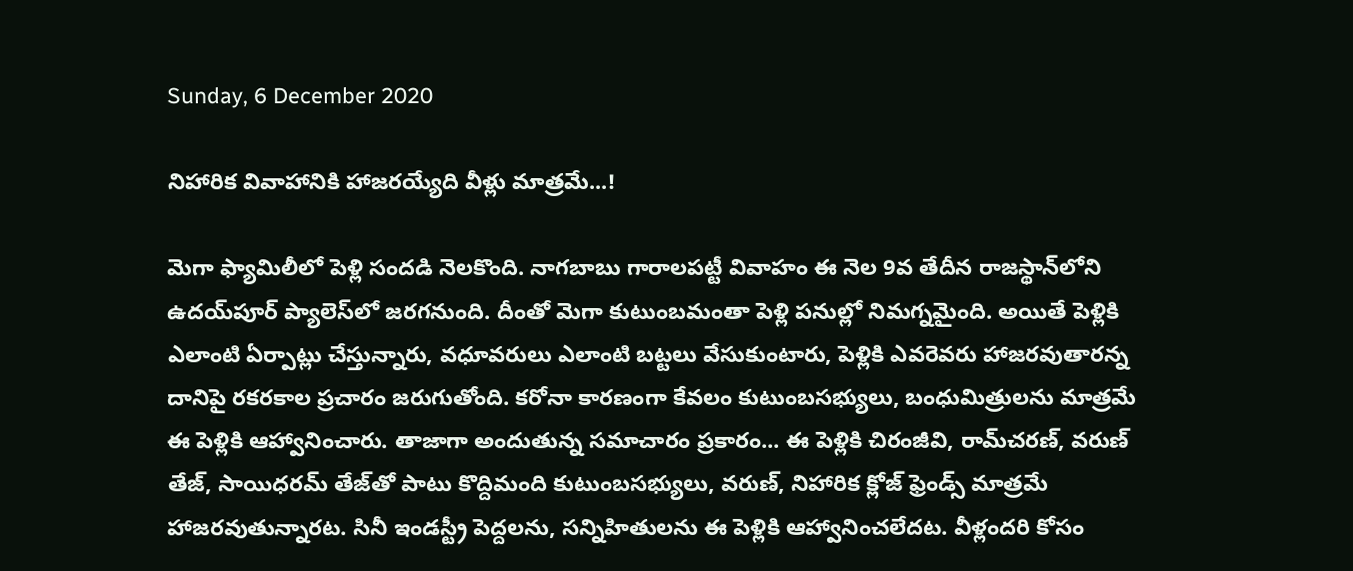Sunday, 6 December 2020

నిహారిక వివాహానికి హాజరయ్యేది వీళ్లు మాత్రమే...!

మెగా ఫ్యామిలీలో పెళ్లి సందడి నెలకొంది. నాగబాబు గారాలపట్టీ వివాహం ఈ నెల 9వ తేదీన రాజస్థాన్‌లోని ఉదయ్‌పూర్ ప్యాలెస్‌లో జరగనుంది. దీంతో మెగా కుటుంబమంతా పెళ్లి పనుల్లో నిమగ్నమైంది. అయితే పెళ్లికి ఎలాంటి ఏర్పాట్లు చేస్తున్నారు, వధూవరులు ఎలాంటి బట్టలు వేసుకుంటారు, పెళ్లికి ఎవరెవరు హాజరవుతారన్న దానిపై రకరకాల ప్రచారం జరుగుతోంది. కరోనా కారణంగా కేవలం కుటుంబసభ్యులు, బంధుమిత్రులను మాత్రమే ఈ పెళ్లికి ఆహ్వానించారు. తాజాగా అందుతున్న సమాచారం ప్రకారం... ఈ పెళ్లికి చిరంజీవి, రామ్‌చరణ్, వరుణ్ తేజ్, సాయిధరమ్ తేజ్‌తో పాటు కొద్దిమంది కుటుంబసభ్యులు, వరుణ్, నిహారిక క్లోజ్ ఫ్రెండ్స్‌ మాత్రమే హాజరవుతున్నారట. సినీ ఇండస్ట్రీ పెద్దలను, సన్నిహితులను ఈ పెళ్లికి ఆహ్వానించలేదట. వీళ్లందరి కోసం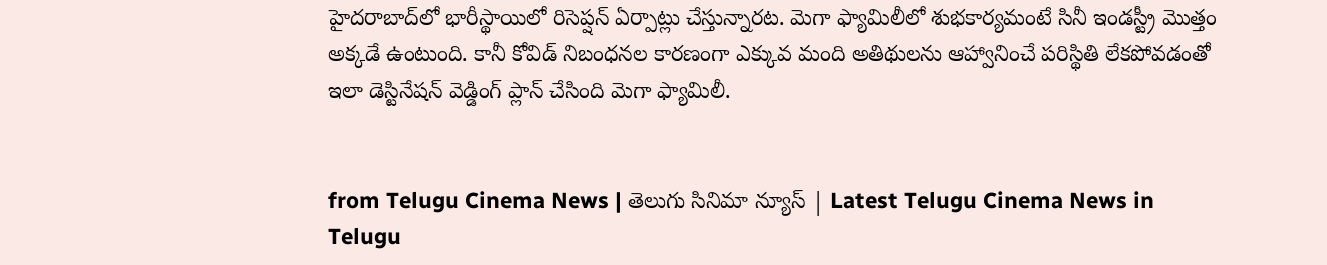హైదరాబాద్‌లో భారీస్థాయిలో రిసెప్షన్‌ ఏర్పాట్లు చేస్తున్నారట. మెగా ఫ్యామిలీలో శుభకార్యమంటే సినీ ఇండస్ట్రీ మొత్తం అక్కడే ఉంటుంది. కానీ కోవిడ్ నిబంధనల కారణంగా ఎక్కువ మంది అతిథులను ఆహ్వానించే పరిస్థితి లేకపోవడంతో ఇలా డెస్టినేషన్ వెడ్డింగ్ ప్లాన్ చేసింది మెగా ఫ్యామిలీ.


from Telugu Cinema News | తెలుగు సినిమా న్యూస్ | Latest Telugu Cinema News in Telugu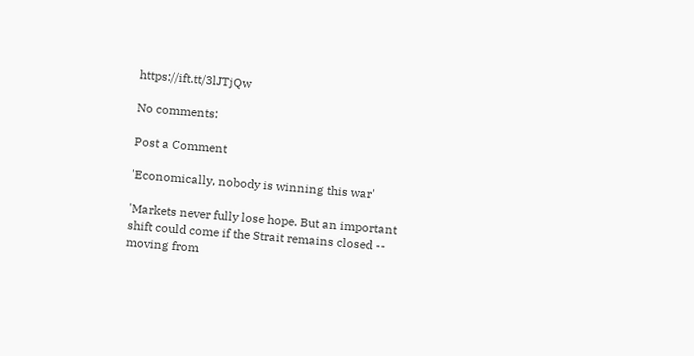https://ift.tt/3lJTjQw

No comments:

Post a Comment

'Economically, nobody is winning this war'

'Markets never fully lose hope. But an important shift could come if the Strait remains closed -- moving from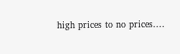high prices to no prices....